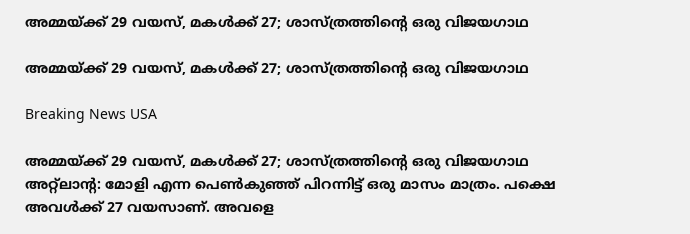അമ്മയ്ക്ക് 29 വയസ്, മകള്‍ക്ക് 27; ശാസ്ത്രത്തിന്റെ ഒരു വിജയഗാഥ

അമ്മയ്ക്ക് 29 വയസ്, മകള്‍ക്ക് 27; ശാസ്ത്രത്തിന്റെ ഒരു വിജയഗാഥ

Breaking News USA

അമ്മയ്ക്ക് 29 വയസ്, മകള്‍ക്ക് 27; ശാസ്ത്രത്തിന്റെ ഒരു വിജയഗാഥ
അറ്റ്ലാന്റ: മോളി എന്ന പെണ്‍കുഞ്ഞ് പിറന്നിട്ട് ഒരു മാസം മാത്രം. പക്ഷെ അവള്‍ക്ക് 27 വയസാണ്. അവളെ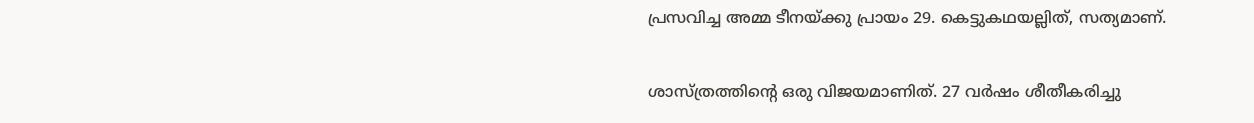പ്രസവിച്ച അമ്മ ടീനയ്ക്കു പ്രായം 29. കെട്ടുകഥയല്ലിത്, സത്യമാണ്.

ശാസ്ത്രത്തിന്റെ ഒരു വിജയമാണിത്. 27 വര്‍ഷം ശീതീകരിച്ചു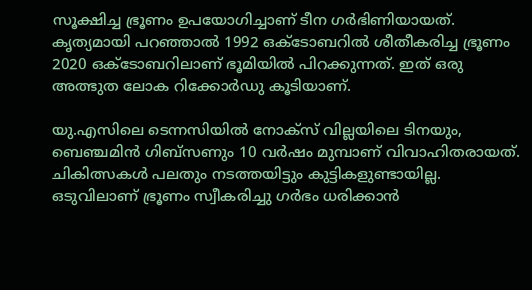സൂക്ഷിച്ച ഭ്രൂണം ഉപയോഗിച്ചാണ് ടീന ഗര്‍ഭിണിയായത്. കൃത്യമായി പറഞ്ഞാല്‍ 1992 ഒക്ടോബറില്‍ ശീതീകരിച്ച ഭ്രൂണം 2020 ഒക്ടോബറിലാണ് ഭൂമിയില്‍ പിറക്കുന്നത്. ഇത് ഒരു അത്ഭുത ലോക റിക്കോര്‍ഡു കൂടിയാണ്.

യു.എസിലെ ടെന്നസിയില്‍ നോക്സ് വില്ലയിലെ ടിനയും, ബെഞ്ചമിന്‍ ഗിബ്സണും 10 വര്‍ഷം മുമ്പാണ് വിവാഹിതരായത്. ചികിത്സകള്‍ പലതും നടത്തയിട്ടും കുട്ടികളുണ്ടായില്ല. ഒടുവിലാണ് ഭ്രൂണം സ്വീകരിച്ചു ഗര്‍ഭം ധരിക്കാന്‍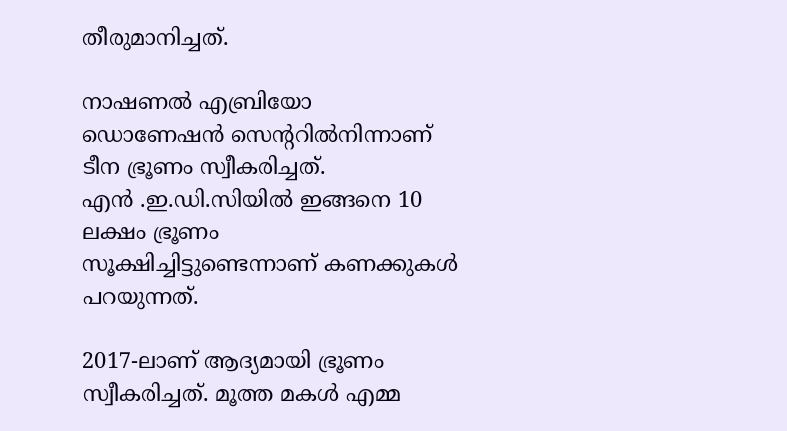തീരുമാനിച്ചത്.

നാഷണല്‍ എബ്രിയോ ഡൊണേഷന്‍ സെന്ററില്‍നിന്നാണ് ടീന ഭ്രൂണം സ്വീകരിച്ചത്. എന്‍ ‍.ഇ.ഡി.സിയില്‍ ഇങ്ങനെ 10 ലക്ഷം ഭ്രൂണം സൂക്ഷിച്ചിട്ടുണ്ടെന്നാണ് കണക്കുകള്‍ പറയുന്നത്.

2017-ലാണ് ആദ്യമായി ഭ്രൂണം സ്വീകരിച്ചത്. മൂത്ത മകള്‍ എമ്മ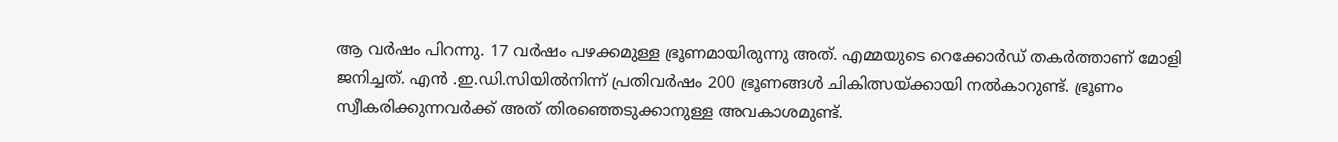ആ വര്‍ഷം പിറന്നു. 17 വര്‍ഷം പഴക്കമുള്ള ഭ്രൂണമായിരുന്നു അത്. എമ്മയുടെ റെക്കോര്‍ഡ് തകര്‍ത്താണ് മോളി ജനിച്ചത്. എന്‍ ‍.ഇ.ഡി.സിയില്‍നിന്ന് പ്രതിവര്‍ഷം 200 ഭ്രൂണങ്ങള്‍ ചികിത്സയ്ക്കായി നല്‍കാറുണ്ട്. ഭ്രൂണം സ്വീകരിക്കുന്നവര്‍ക്ക് അത് തിരഞ്ഞെടുക്കാനുള്ള അവകാശമുണ്ട്.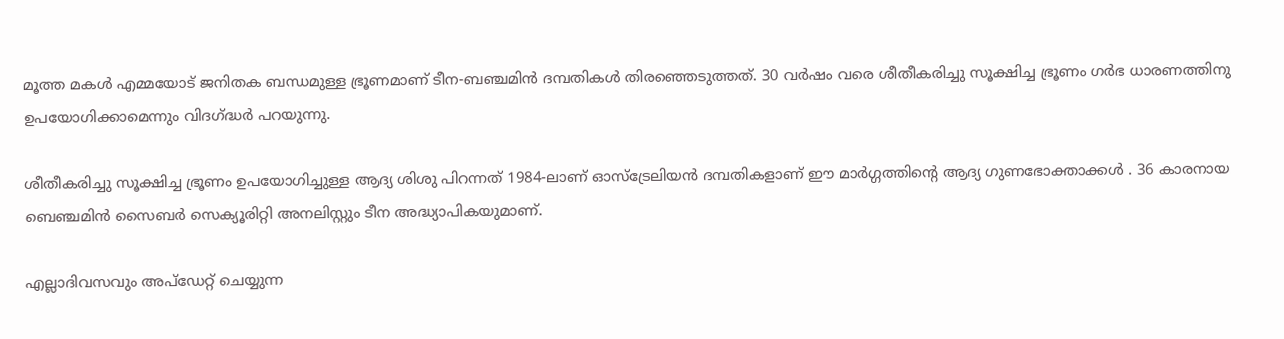മൂത്ത മകള്‍ എമ്മയോട് ജനിതക ബന്ധമുള്ള ഭ്രൂണമാണ് ടീന-ബഞ്ചമിന്‍ ദമ്പതികള്‍ തിരഞ്ഞെടുത്തത്. 30 വര്‍ഷം വരെ ശീതീകരിച്ചു സൂക്ഷിച്ച ഭ്രൂണം ഗര്‍ഭ ധാരണത്തിനു ഉപയോഗിക്കാമെന്നും വിദഗ്ദ്ധര്‍ പറയുന്നു.

ശീതീകരിച്ചു സൂക്ഷിച്ച ഭ്രൂണം ഉപയോഗിച്ചുള്ള ആദ്യ ശിശു പിറന്നത് 1984-ലാണ് ഓസ്ട്രേലിയന്‍ ദമ്പതികളാണ് ഈ മാര്‍ഗ്ഗത്തിന്റെ ആദ്യ ഗുണഭോക്താക്കള്‍ ‍. 36 കാരനായ ബെഞ്ചമിന്‍ സൈബര്‍ സെക്യൂരിറ്റി അനലിസ്റ്റും ടീന അദ്ധ്യാപികയുമാണ്.

എല്ലാദിവസവും അപ്ഡേറ്റ് ചെയ്യുന്ന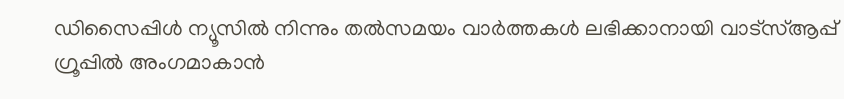ഡിസൈപ്പിൾ ന്യൂസിൽ നിന്നും തൽസമയം വാർത്തകൾ ലഭിക്കാനായി വാട്സ്ആപ്പ് ഗ്രൂപ്പിൽ അംഗമാകാൻ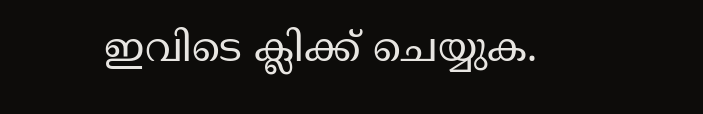ഇവിടെ ക്ലിക്ക് ചെയ്യുക.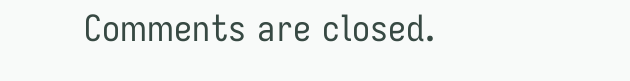Comments are closed.